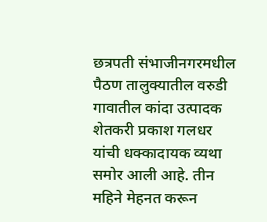छत्रपती संभाजीनगरमधील पैठण तालुक्यातील वरुडी गावातील कांदा उत्पादक शेतकरी प्रकाश गलधर यांची धक्कादायक व्यथा समोर आली आहे. तीन महिने मेहनत करून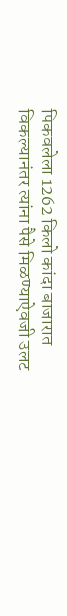पिकवलेला 1262 किलो कांदा बाजारात विकल्यानंतर त्यांना पैसे मिळण्याऐवजी उलट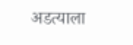अडत्याला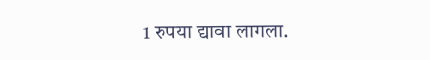1 रुपया द्यावा लागला.